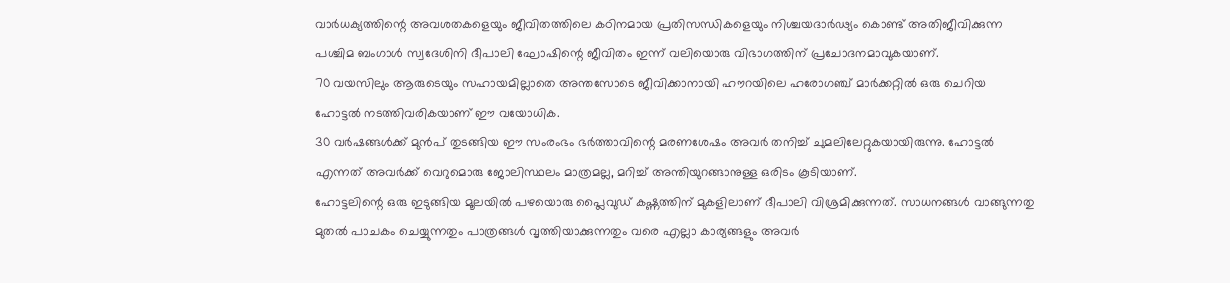വാർധക്യത്തിന്റെ അവശതകളെയും ജീവിതത്തിലെ കഠിനമായ പ്രതിസന്ധികളെയും നിശ്ചയദാർഢ്യം കൊണ്ട് അതിജീവിക്കുന്ന പശ്ചിമ ബംഗാൾ സ്വദേശിനി ദീപാലി ഘോഷിന്റെ ജീവിതം ഇന്ന് വലിയൊരു വിഭാഗത്തിന് പ്രചോദനമാവുകയാണ്.
70 വയസിലും ആരുടെയും സഹായമില്ലാതെ അന്തസോടെ ജീവിക്കാനായി ഹൗറയിലെ ഹരോഗഞ്ച് മാർക്കറ്റിൽ ഒരു ചെറിയ ഹോട്ടൽ നടത്തിവരികയാണ് ഈ വയോധിക.
30 വർഷങ്ങൾക്ക് മുൻപ് തുടങ്ങിയ ഈ സംരംഭം ഭർത്താവിന്റെ മരണശേഷം അവർ തനിച്ച് ചുമലിലേറ്റുകയായിരുന്നു. ഹോട്ടൽ എന്നത് അവർക്ക് വെറുമൊരു ജോലിസ്ഥലം മാത്രമല്ല, മറിച്ച് അന്തിയുറങ്ങാനുള്ള ഒരിടം കൂടിയാണ്.
ഹോട്ടലിന്റെ ഒരു ഇടുങ്ങിയ മൂലയിൽ പഴയൊരു പ്ലൈവുഡ് കഷ്ണത്തിന് മുകളിലാണ് ദീപാലി വിശ്രമിക്കുന്നത്. സാധനങ്ങൾ വാങ്ങുന്നതു മുതൽ പാചകം ചെയ്യുന്നതും പാത്രങ്ങൾ വൃത്തിയാക്കുന്നതും വരെ എല്ലാ കാര്യങ്ങളും അവർ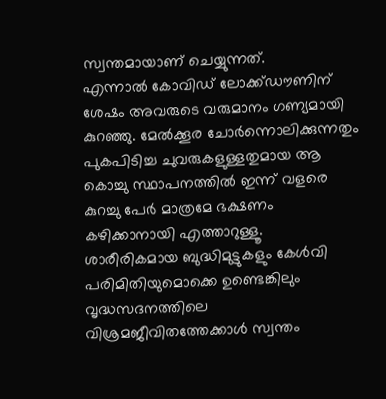സ്വന്തമായാണ് ചെയ്യുന്നത്.
എന്നാൽ കോവിഡ് ലോക്ക്ഡൗണിന് ശേഷം അവരുടെ വരുമാനം ഗണ്യമായി കുറഞ്ഞു. മേൽക്കൂര ചോർന്നൊലിക്കുന്നതും പുകപിടിച്ച ചുവരുകളുള്ളതുമായ ആ കൊച്ചു സ്ഥാപനത്തിൽ ഇന്ന് വളരെ കുറച്ചു പേർ മാത്രമേ ഭക്ഷണം കഴിക്കാനായി എത്താറുള്ളൂ.
ശാരീരികമായ ബുദ്ധിമുട്ടുകളും കേൾവി പരിമിതിയുമൊക്കെ ഉണ്ടെങ്കിലും വൃദ്ധസദനത്തിലെ വിശ്രമജീവിതത്തേക്കാൾ സ്വന്തം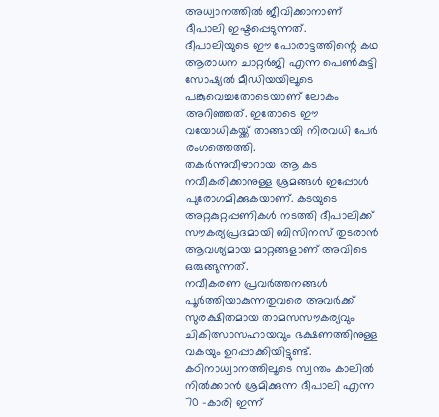അധ്വാനത്തിൽ ജീവിക്കാനാണ് ദീപാലി ഇഷ്ടപ്പെടുന്നത്.
ദീപാലിയുടെ ഈ പോരാട്ടത്തിന്റെ കഥ ആരാധന ചാറ്റർജി എന്ന പെൺകുട്ടി സോഷ്യൽ മീഡിയയിലൂടെ പങ്കുവെച്ചതോടെയാണ് ലോകം അറിഞ്ഞത്. ഇതോടെ ഈ വയോധികയ്ക്ക് താങ്ങായി നിരവധി പേർ രംഗത്തെത്തി.
തകർന്നുവീഴാറായ ആ കട നവീകരിക്കാനുള്ള ശ്രമങ്ങൾ ഇപ്പോൾ പുരോഗമിക്കുകയാണ്. കടയുടെ അറ്റകുറ്റപ്പണികൾ നടത്തി ദീപാലിക്ക് സൗകര്യപ്രദമായി ബിസിനസ് തുടരാൻ ആവശ്യമായ മാറ്റങ്ങളാണ് അവിടെ ഒരുങ്ങുന്നത്.
നവീകരണ പ്രവർത്തനങ്ങൾ പൂർത്തിയാകുന്നതുവരെ അവർക്ക് സുരക്ഷിതമായ താമസസൗകര്യവും ചികിത്സാസഹായവും ഭക്ഷണത്തിനുള്ള വകയും ഉറപ്പാക്കിയിട്ടുണ്ട്.
കഠിനാധ്വാനത്തിലൂടെ സ്വന്തം കാലിൽ നിൽക്കാൻ ശ്രമിക്കുന്ന ദീപാലി എന്ന 70 -കാരി ഇന്ന്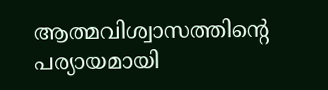ആത്മവിശ്വാസത്തിന്റെ പര്യായമായി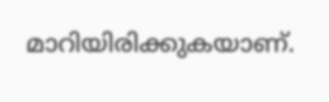മാറിയിരിക്കുകയാണ്.